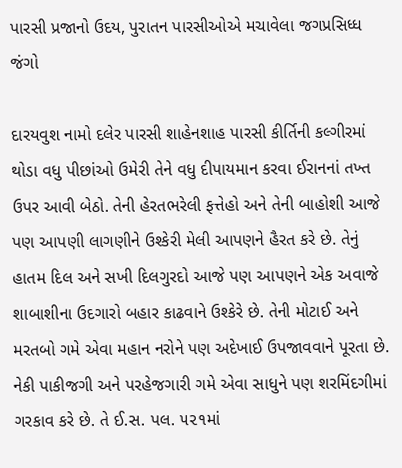પારસી પ્રજાનો ઉદય, પુરાતન પારસીઓએ મચાવેલા જગપ્રસિધ્ધ જંગો

દારયવુશ નામો દલેર પારસી શાહેનશાહ પારસી કીર્તિની કલ્ગીરમાં થોડા વધુ પીછાંઓ ઉમેરી તેને વધુ દીપાયમાન કરવા ઈરાનનાં તખ્ત ઉપર આવી બેઠો. તેની હેરતભરેલી ફત્તેહો અને તેની બાહોશી આજે પણ આપણી લાગણીને ઉશ્કેરી મેલી આપણને હૈરત કરે છે. તેનું હાતમ દિલ અને સખી દિલગુરદો આજે પણ આપણને એક અવાજે શાબાશીના ઉદગારો બહાર કાઢવાને ઉશ્કેરે છે. તેની મોટાઈ અને મરતબો ગમે એવા મહાન નરોને પણ અદેખાઈ ઉપજાવવાને પૂરતા છે. નેકી પાકીજગી અને પરહેજગારી ગમે એવા સાધુને પણ શરમિંદગીમાં ગરકાવ કરે છે. તે ઈ.સ. પલ. ૫૨૧માં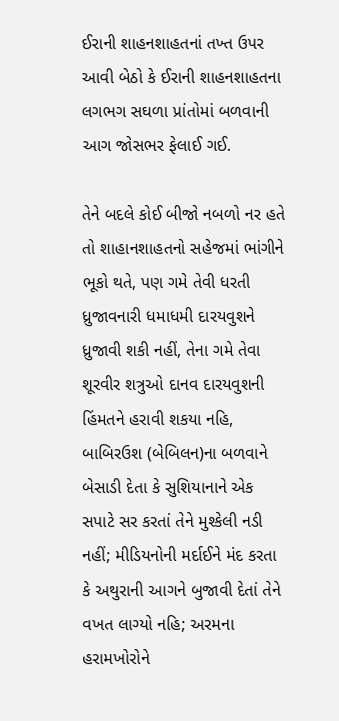ઈરાની શાહનશાહતનાં તખ્ત ઉપર આવી બેઠો કે ઈરાની શાહનશાહતના લગભગ સઘળા પ્રાંતોમાં બળવાની આગ જોસભર ફેલાઈ ગઈ.

તેને બદલે કોઈ બીજો નબળો નર હતે તો શાહાનશાહતનો સહેજમાં ભાંગીને ભૂકો થતે, પણ ગમે તેવી ધરતી ધ્રુજાવનારી ધમાધમી દારયવુશને ધ્રુજાવી શકી નહીં, તેના ગમે તેવા શૂરવીર શત્રુઓ દાનવ દારયવુશની હિંમતને હરાવી શકયા નહિ,  બાબિરઉશ (બેબિલન)ના બળવાને બેસાડી દેતા કે સુશિયાનાને એક સપાટે સર કરતાં તેને મુશ્કેલી નડી નહીં; મીડિયનોની મર્દાઈને મંદ કરતા કે અથુરાની આગને બુજાવી દેતાં તેને વખત લાગ્યો નહિ; અરમના હરામખોરોને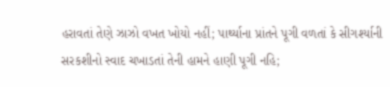હરાવતાં તેણે ઝાઝો વખત ખોયો નહીં; પાર્થ્યાના પ્રાંતને પૂગી વળતાં કે સીગર્શ્યાની સરકશીનો સ્વાદ ચખાડતાં તેની હામને હાણી પૂગી નહિ;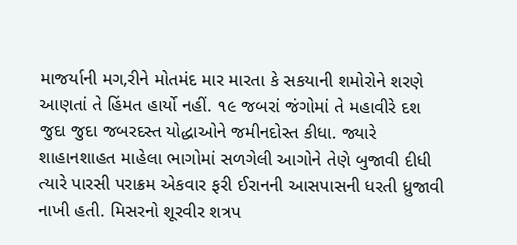માજર્યાની મગ‚રીને મોતમંદ માર મારતા કે સકયાની શમોરોને શરણે આણતાં તે હિંમત હાર્યો નહીં. ૧૯ જબરાં જંગોમાં તે મહાવીરે દશ જુદા જુદા જબરદસ્ત યોદ્ધાઓને જમીનદોસ્ત કીધા. જ્યારે શાહાનશાહત માહેલા ભાગોમાં સળગેલી આગોને તેણે બુજાવી દીધી ત્યારે પારસી પરાક્રમ એકવાર ફરી ઈરાનની આસપાસની ધરતી ધ્રુજાવી નાખી હતી. મિસરનો શૂરવીર શત્રપ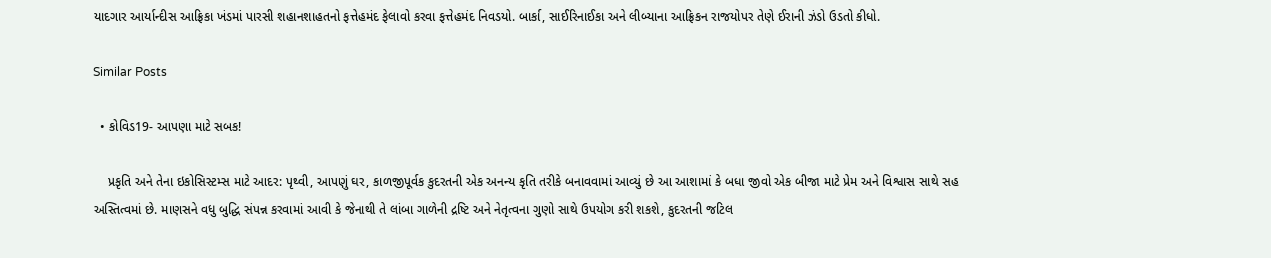યાદગાર આર્યાન્દીસ આફ્રિકા ખંડમાં પારસી શહાનશાહતનો ફત્તેહમંદ ફેલાવો કરવા ફત્તેહમંદ નિવડયો. બાર્કા, સાઈરિનાઈકા અને લીબ્યાના આફ્રિકન રાજયોપર તેણે ઈરાની ઝંડો ઉડતો કીધો.

Similar Posts

  • કોવિડ19- આપણા માટે સબક!

    પ્રકૃતિ અને તેના ઇકોસિસ્ટમ્સ માટે આદર: પૃથ્વી, આપણું ઘર, કાળજીપૂર્વક કુદરતની એક અનન્ય કૃતિ તરીકે બનાવવામાં આવ્યું છે આ આશામાં કે બધા જીવો એક બીજા માટે પ્રેમ અને વિશ્વાસ સાથે સહ અસ્તિત્વમાં છે. માણસને વધુ બુદ્ધિ સંપન્ન કરવામાં આવી કે જેનાથી તે લાંબા ગાળેની દ્રષ્ટિ અને નેતૃત્વના ગુણો સાથે ઉપયોગ કરી શકશે, કુદરતની જટિલ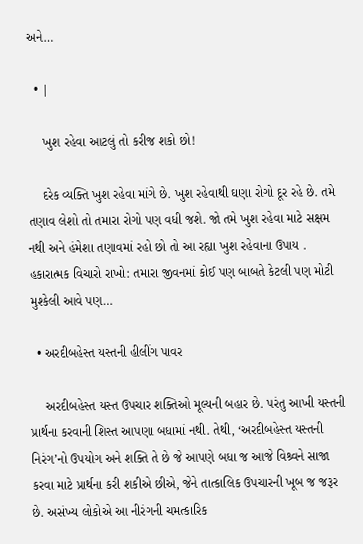અને…

  • |

    ખુશ રહેવા આટલું તો કરીજ શકો છો!

    દરેક વ્યક્તિ ખુશ રહેવા માંગે છે. ખુશ રહેવાથી ઘણા રોગો દૂર રહે છે. તમે તણાવ લેશો તો તમારા રોગો પણ વધી જશે. જો તમે ખુશ રહેવા માટે સક્ષમ નથી અને હંમેશા તણાવમાં રહો છો તો આ રહ્યા ખુશ રહેવાના ઉપાય . હકારાત્મક વિચારો રાખો: તમારા જીવનમાં કોઈ પણ બાબતે કેટલી પણ મોટી મુશ્કેલી આવે પણ…

  • અરદીબહેસ્ત યસ્તની હીલીંગ પાવર

    અરદીબહેસ્ત યસ્ત ઉપચાર શક્તિઓ મૂલ્યની બહાર છે. પરંતુ આખી યસ્તની પ્રાર્થના કરવાની શિસ્ત આપણા બધામાં નથી. તેથી, ‘અરદીબહેસ્ત યસ્તની નિરંગ’નો ઉપયોગ અને શક્તિ તે છે જે આપણે બધા જ આજે વિશ્ર્વને સાજા કરવા માટે પ્રાર્થના કરી શકીએ છીએ, જેને તાત્કાલિક ઉપચારની ખૂબ જ જરૂર છે. અસંખ્ય લોકોએ આ નીરંગની ચમત્કારિક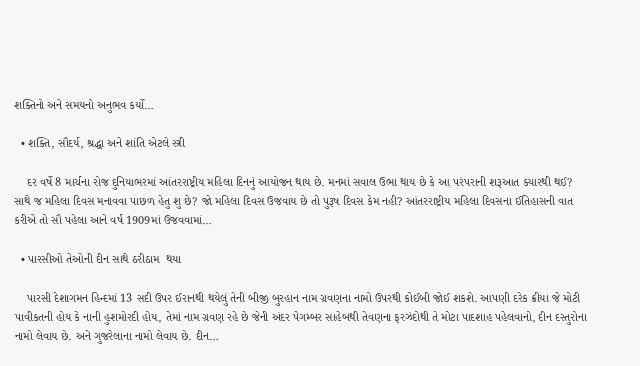શક્તિનો અને સમયનો અનુભવ કર્યો…

  • શક્તિ, સૌદર્ય, શ્રદ્ધા અને શાંતિ એટલે સ્ત્રી

    દર વર્ષે 8 માર્ચના રોજ દુનિયાભરમાં આંતરરાષ્ટ્રીય મહિલા દિનનું આયોજન થાય છે. મનમાં સવાલ ઉભા થાય છે કે આ પરંપરાની શરૂઆત ક્યારથી થઈ? સાથે જ મહિલા દિવસ મનાવવા પાછળ હેતુ શુ છે? જો મહિલા દિવસ ઉજવાય છે તો પુરૂષ દિવસ કેમ નહી? આંતરરાષ્ટ્રીય મહિલા દિવસના ઈતિહાસની વાત કરીએ તો સૌ પહેલા આને વર્ષ 1909માં ઉજવવામાં…

  • પારસીઓ તેઓની દીન સાથે ઠરીઠામ  થયા

    પારસી દેશાગમન હિન્દમાં 13 સદી ઉપર ઈરાનથી થયેલું તેની બીજી બુરહાન નામ ગ્રવણના નામો ઉપરથી કોઈબી જોઈ શકશે. આપણી દરેક ક્રીયા જે મોટી પાવીકતની હોય કે નાની હુશમોરદી હોય, તેમાં નામ ગ્રવણ રહે છે જેની અંદર પેગમ્બર સાહેબથી તેવણના ફરઝંદોથી તે મોટા પાદશાહ પહેલવાનો, દીન દસ્તુરોના નામો લેવાય છે. અને ગુજરેલાના નામો લેવાય છે. દીન…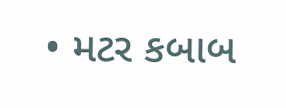• મટર કબાબ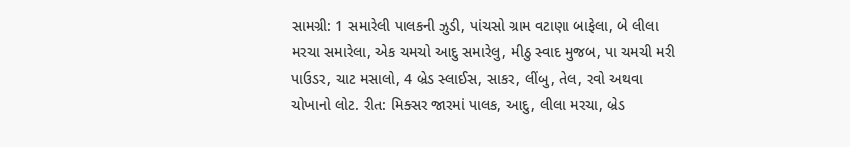સામગ્રી: 1 સમારેલી પાલકની ઝુડી, પાંચસો ગ્રામ વટાણા બાફેલા, બે લીલા મરચા સમારેલા, એક ચમચો આદુ સમારેલુ, મીઠુ સ્વાદ મુજબ, પા ચમચી મરી પાઉડર, ચાટ મસાલો, 4 બ્રેડ સ્લાઈસ, સાકર, લીંબુ, તેલ, રવો અથવા ચોખાનો લોટ. રીત: મિક્સર જારમાં પાલક, આદુ, લીલા મરચા, બ્રેડ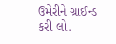ઉમેરીને ગ્રાઈન્ડ કરી લો.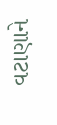વટાણાને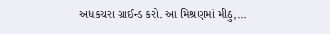અધકચરા ગ્રાઈન્ડ કરો. આ મિશ્રણમાં મીઠુ,…